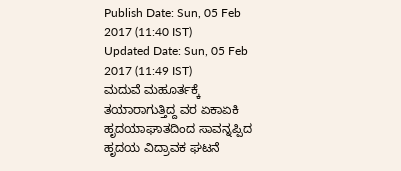Publish Date: Sun, 05 Feb 2017 (11:40 IST)
Updated Date: Sun, 05 Feb 2017 (11:49 IST)
ಮದುವೆ ಮಹೂರ್ತಕ್ಕೆ ತಯಾರಾಗುತ್ತಿದ್ದ ವರ ಏಕಾಏಕಿ ಹೃದಯಾಘಾತದಿಂದ ಸಾವನ್ನಪ್ಪಿದ ಹೃದಯ ವಿದ್ರಾವಕ ಘಟನೆ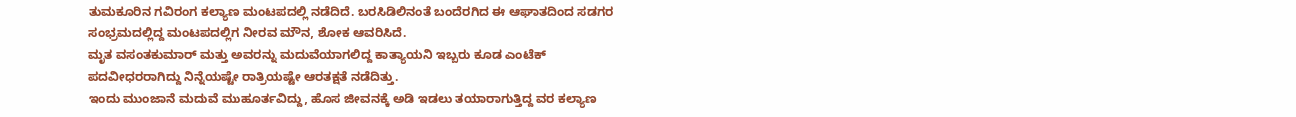ತುಮಕೂರಿನ ಗವಿರಂಗ ಕಲ್ಯಾಣ ಮಂಟಪದಲ್ಲಿ ನಡೆದಿದೆ. ಬರಸಿಡಿಲಿನಂತೆ ಬಂದೆರಗಿದ ಈ ಆಘಾತದಿಂದ ಸಡಗರ ಸಂಭ್ರಮದಲ್ಲಿದ್ದ ಮಂಟಪದಲ್ಲಿಗ ನೀರವ ಮೌನ, ಶೋಕ ಆವರಿಸಿದೆ.
ಮೃತ ವಸಂತಕುಮಾರ್ ಮತ್ತು ಅವರನ್ನು ಮದುವೆಯಾಗಲಿದ್ದ ಕಾತ್ಯಾಯನಿ ಇಬ್ಬರು ಕೂಡ ಎಂಟೆಕ್ ಪದವೀಧರರಾಗಿದ್ದು ನಿನ್ನೆಯಷ್ಟೇ ರಾತ್ರಿಯಷ್ಟೇ ಆರತಕ್ಷತೆ ನಡೆದಿತ್ತು.
ಇಂದು ಮುಂಜಾನೆ ಮದುವೆ ಮುಹೂರ್ತವಿದ್ದು, ಹೊಸ ಜೀವನಕ್ಕೆ ಅಡಿ ಇಡಲು ತಯಾರಾಗುತ್ತಿದ್ದ ವರ ಕಲ್ಯಾಣ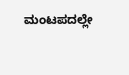ಮಂಟಪದಲ್ಲೇ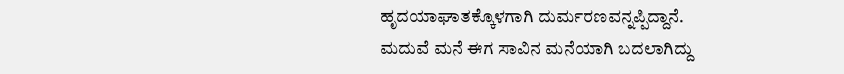ಹೃದಯಾಘಾತಕ್ಕೊಳಗಾಗಿ ದುರ್ಮರಣವನ್ನಪ್ಪಿದ್ದಾನೆ.
ಮದುವೆ ಮನೆ ಈಗ ಸಾವಿನ ಮನೆಯಾಗಿ ಬದಲಾಗಿದ್ದು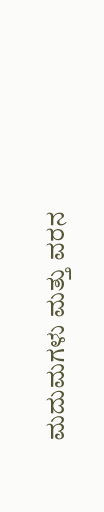ಮದುಮಗಳು ಮತ್ತು ವರನ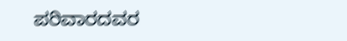ಪರಿವಾರದವರ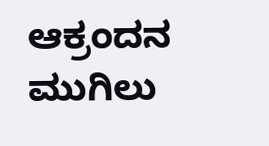ಆಕ್ರಂದನ ಮುಗಿಲು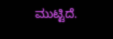ಮುಟ್ಟಿದೆ.